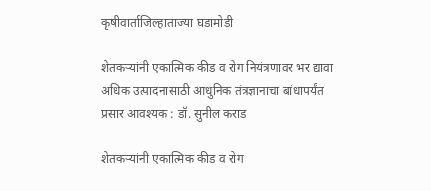कृषीवार्ताजिल्हाताज्या घडामोडी

शेतकऱ्यांनी एकात्मिक कीड व रोग नियंत्रणावर भर द्यावा अधिक उत्पादनासाठी आधुनिक तंत्रज्ञानाचा बांधापर्यंत प्रसार आवश्यक : डॉ. सुनील कराड

शेतकऱ्यांनी एकात्मिक कीड व रोग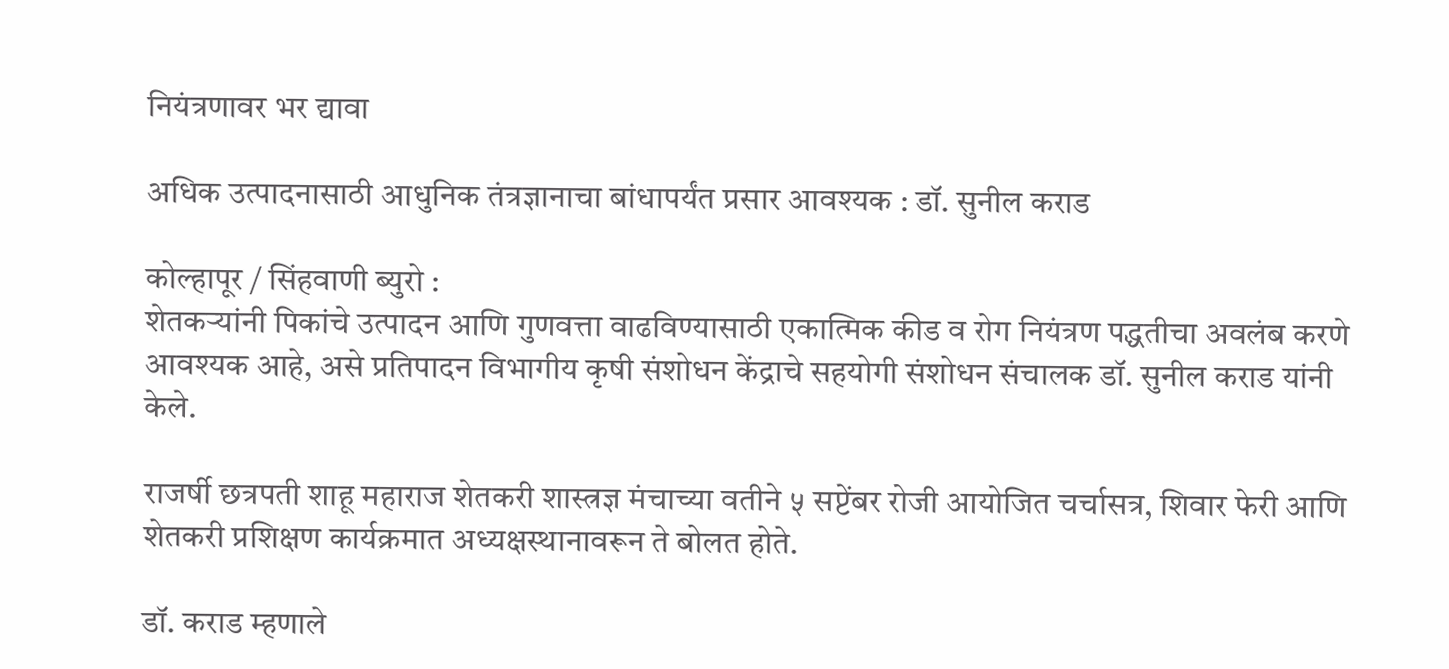नियंत्रणावर भर द्यावा

अधिक उत्पादनासाठी आधुनिक तंत्रज्ञानाचा बांधापर्यंत प्रसार आवश्यक : डॉ. सुनील कराड

कोल्हापूर / सिंहवाणी ब्युरो :
शेतकऱ्यांनी पिकांचे उत्पादन आणि गुणवत्ता वाढविण्यासाठी एकात्मिक कीड व रोग नियंत्रण पद्धतीचा अवलंब करणे आवश्यक आहे, असे प्रतिपादन विभागीय कृषी संशोधन केंद्राचे सहयोगी संशोधन संचालक डॉ. सुनील कराड यांनी केले.

राजर्षी छत्रपती शाहू महाराज शेतकरी शास्त्रज्ञ मंचाच्या वतीने ५ सप्टेंबर रोजी आयोजित चर्चासत्र, शिवार फेरी आणि शेतकरी प्रशिक्षण कार्यक्रमात अध्यक्षस्थानावरून ते बोलत होते.

डॉ. कराड म्हणाले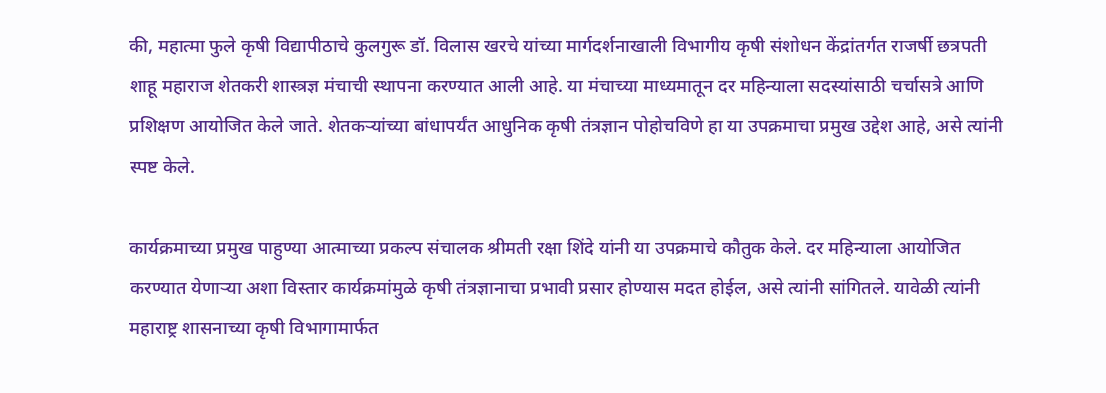की, महात्मा फुले कृषी विद्यापीठाचे कुलगुरू डॉ. विलास खरचे यांच्या मार्गदर्शनाखाली विभागीय कृषी संशोधन केंद्रांतर्गत राजर्षी छत्रपती शाहू महाराज शेतकरी शास्त्रज्ञ मंचाची स्थापना करण्यात आली आहे. या मंचाच्या माध्यमातून दर महिन्याला सदस्यांसाठी चर्चासत्रे आणि प्रशिक्षण आयोजित केले जाते. शेतकऱ्यांच्या बांधापर्यंत आधुनिक कृषी तंत्रज्ञान पोहोचविणे हा या उपक्रमाचा प्रमुख उद्देश आहे, असे त्यांनी स्पष्ट केले.

कार्यक्रमाच्या प्रमुख पाहुण्या आत्माच्या प्रकल्प संचालक श्रीमती रक्षा शिंदे यांनी या उपक्रमाचे कौतुक केले. दर महिन्याला आयोजित करण्यात येणाऱ्या अशा विस्तार कार्यक्रमांमुळे कृषी तंत्रज्ञानाचा प्रभावी प्रसार होण्यास मदत होईल, असे त्यांनी सांगितले. यावेळी त्यांनी महाराष्ट्र शासनाच्या कृषी विभागामार्फत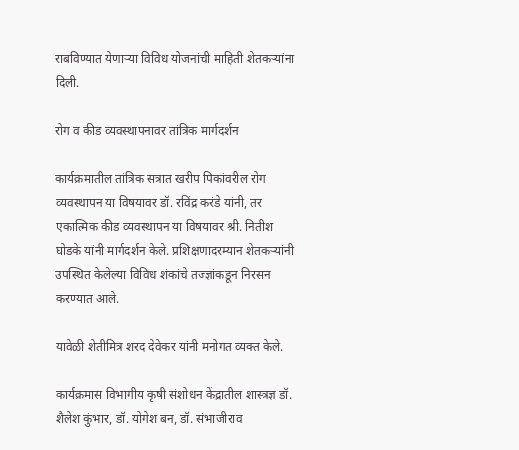राबविण्यात येणाऱ्या विविध योजनांची माहिती शेतकऱ्यांना दिली.

रोग व कीड व्यवस्थापनावर तांत्रिक मार्गदर्शन

कार्यक्रमातील तांत्रिक सत्रात खरीप पिकांवरील रोग व्यवस्थापन या विषयावर डॉ. रविंद्र करंडे यांनी, तर एकात्मिक कीड व्यवस्थापन या विषयावर श्री. नितीश घोडके यांनी मार्गदर्शन केले. प्रशिक्षणादरम्यान शेतकऱ्यांनी उपस्थित केलेल्या विविध शंकांचे तज्ज्ञांकडून निरसन करण्यात आले.

यावेळी शेतीमित्र शरद देवेकर यांनी मनोगत व्यक्त केले.

कार्यक्रमास विभागीय कृषी संशोधन केंद्रातील शास्त्रज्ञ डॉ. शैलेश कुंभार, डॉ. योगेश बन, डॉ. संभाजीराव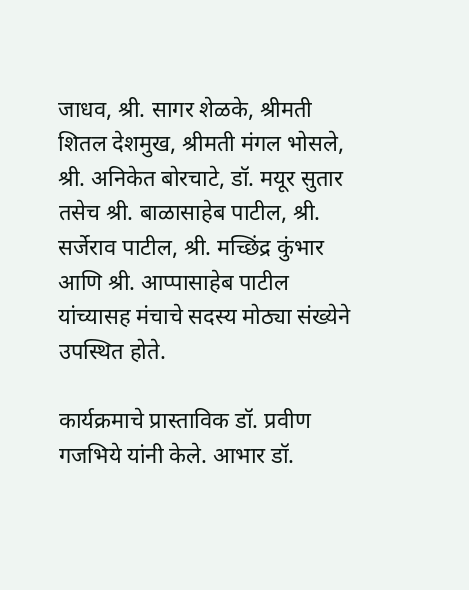जाधव, श्री. सागर शेळके, श्रीमती शितल देशमुख, श्रीमती मंगल भोसले, श्री. अनिकेत बोरचाटे, डॉ. मयूर सुतार तसेच श्री. बाळासाहेब पाटील, श्री. सर्जेराव पाटील, श्री. मच्छिंद्र कुंभार आणि श्री. आप्पासाहेब पाटील यांच्यासह मंचाचे सदस्य मोठ्या संख्येने उपस्थित होते.

कार्यक्रमाचे प्रास्ताविक डॉ. प्रवीण गजभिये यांनी केले. आभार डॉ.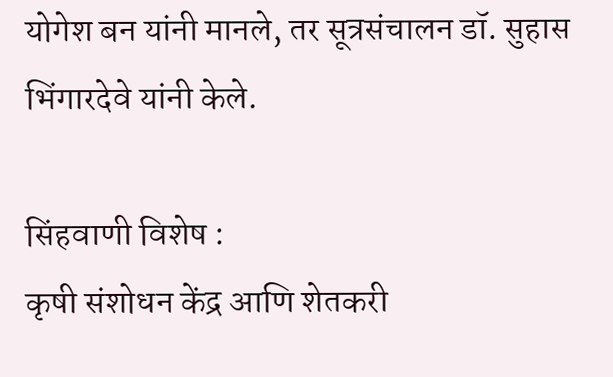योगेश बन यांनी मानले, तर सूत्रसंचालन डॉ. सुहास भिंगारदेवे यांनी केले.

सिंहवाणी विशेष :
कृषी संशोधन केंद्र आणि शेतकरी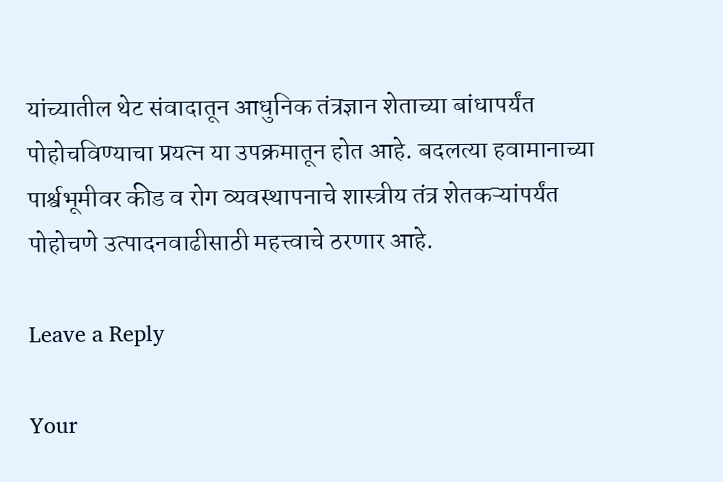यांच्यातील थेट संवादातून आधुनिक तंत्रज्ञान शेताच्या बांधापर्यंत पोहोचविण्याचा प्रयत्न या उपक्रमातून होत आहे. बदलत्या हवामानाच्या पार्श्वभूमीवर कीड व रोग व्यवस्थापनाचे शास्त्रीय तंत्र शेतकऱ्यांपर्यंत पोहोचणे उत्पादनवाढीसाठी महत्त्वाचे ठरणार आहे.

Leave a Reply

Your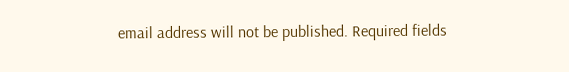email address will not be published. Required fields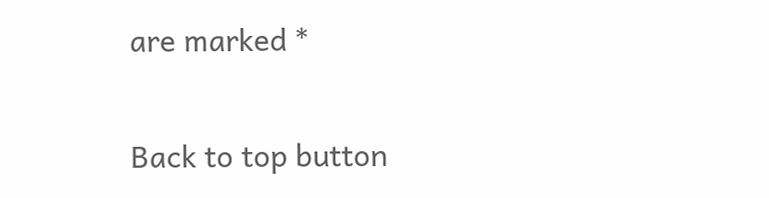are marked *

Back to top button